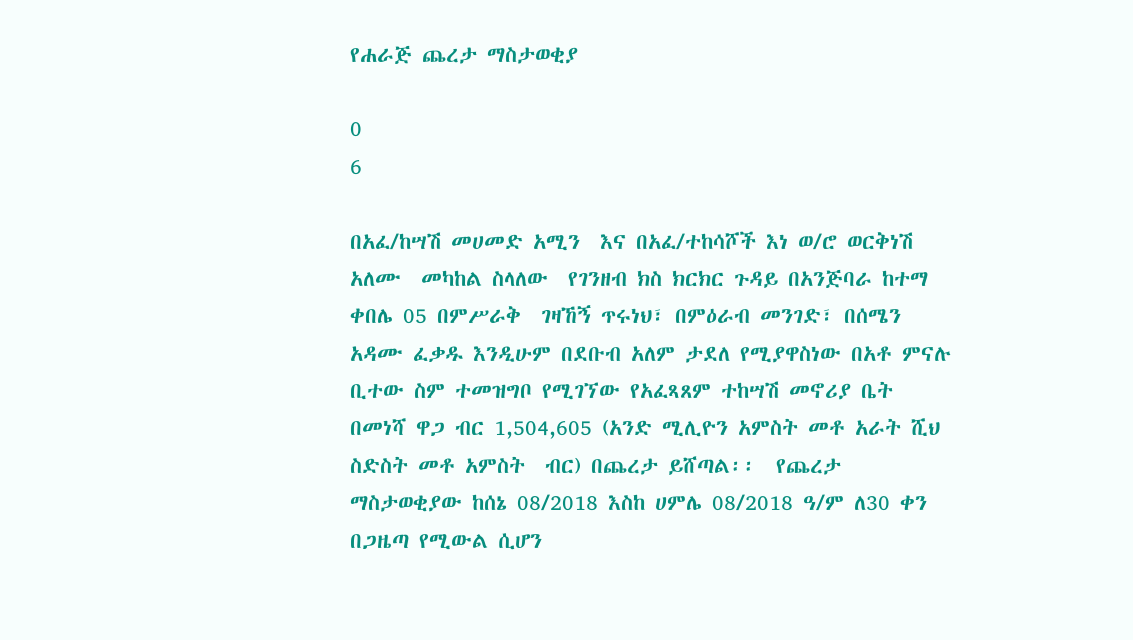የሐራጅ ጨረታ ማስታወቂያ

0
6

በአፈ/ከሣሽ መሀመድ አሚን  እና በአፈ/ተከሳሾች እነ ወ/ሮ ወርቅነሽ  አለሙ  መካከል ስላለው  የገንዘብ ክስ ክርክር ጉዳይ በአንጅባራ ከተማ ቀበሌ 05 በምሥራቅ  ገዛኸኝ ጥሩነህ፣ በምዕራብ መንገድ፣ በሰሜን አዳሙ ፈቃዱ እንዲሁም በደቡብ አለም ታደለ የሚያዋስነው በአቶ ምናሉ ቢተው ስም ተመዝግቦ የሚገኘው የአፈጻጸም ተከሣሽ መኖሪያ ቤት በመነሻ ዋጋ ብር 1,504,605 (አንድ ሚሊዮን አምስት መቶ አራት ሺህ ስድስት መቶ አምስት  ብር) በጨረታ ይሸጣል፡፡  የጨረታ ማስታወቂያው ከሰኔ 08/2018 እስከ ሀምሌ 08/2018 ዓ/ም ለ30 ቀን በጋዜጣ የሚውል ሲሆን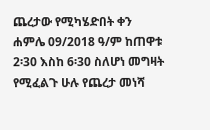ጨረታው የሚካሄድበት ቀን ሐምሌ 09/2018 ዓ/ም ከጠዋቱ 2፡30 እስከ 6፡30 ስለሆነ መግዛት የሚፈልጉ ሁሉ የጨረታ መነሻ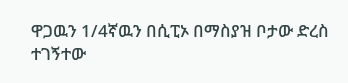ዋጋዉን 1/4ኛዉን በሲፒኦ በማስያዝ ቦታው ድረስ ተገኝተው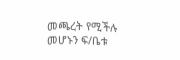መጫረት የሚችሉ መሆኑን ፍ/ቤቱ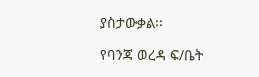ያስታውቃል፡፡

የባንጃ ወረዳ ፍ/ቤት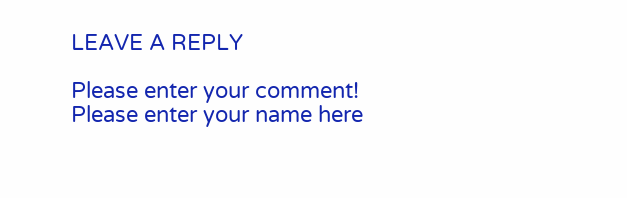LEAVE A REPLY

Please enter your comment!
Please enter your name here